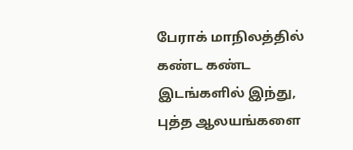பேராக் மாநிலத்தில் கண்ட கண்ட இடங்களில் இந்து, புத்த ஆலயங்களை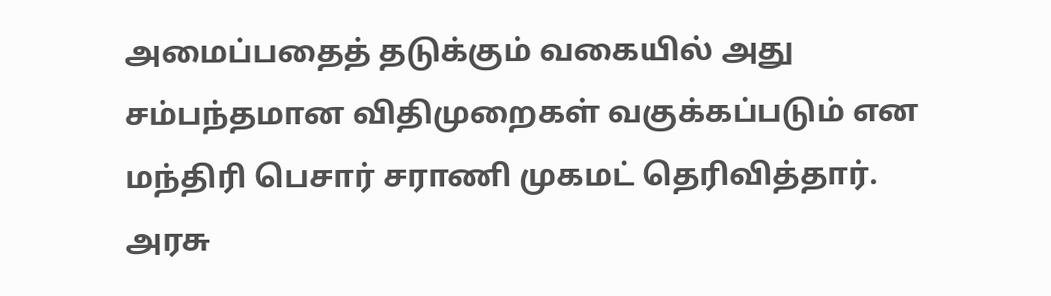அமைப்பதைத் தடுக்கும் வகையில் அது சம்பந்தமான விதிமுறைகள் வகுக்கப்படும் என மந்திரி பெசார் சராணி முகமட் தெரிவித்தார்.
அரசு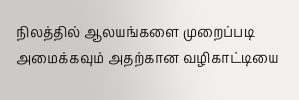நிலத்தில் ஆலயங்களை முறைப்படி அமைக்கவும் அதற்கான வழிகாட்டியை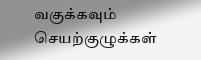வகுக்கவும் செயற்குழுக்கள்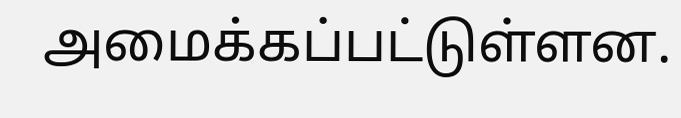அமைக்கப்பட்டுள்ளன.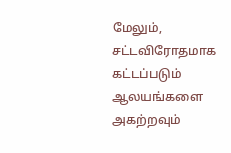மேலும், சட்டவிரோதமாக கட்டப்படும் ஆலயங்களை அகற்றவும்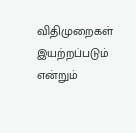விதிமுறைகள் இயற்றப்படும் என்றும்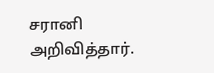சரானி அறிவித்தார்.